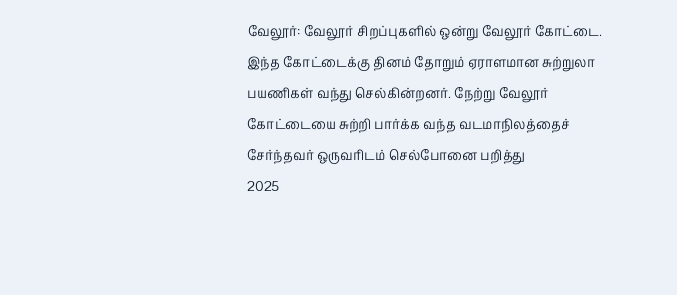வேலூர்: வேலூர் சிறப்புகளில் ஒன்று வேலூர் கோட்டை. இந்த கோட்டைக்கு தினம் தோறும் ஏராளமான சுற்றுலா பயணிகள் வந்து செல்கின்றனர். நேற்று வேலூர் கோட்டையை சுற்றி பார்க்க வந்த வடமாநிலத்தைச் சேர்ந்தவர் ஒருவரிடம் செல்போனை பறித்து
2025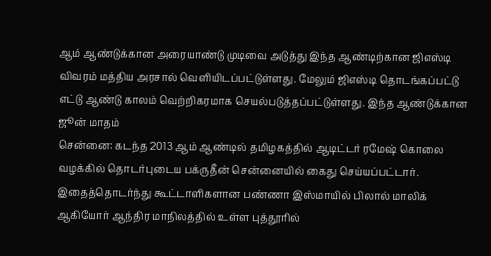ஆம் ஆண்டுக்கான அரையாண்டு முடிவை அடுத்து இந்த ஆண்டிற்கான ஜிஎஸ்டி விவரம் மத்திய அரசால் வெளியிடப்பட்டுள்ளது. மேலும் ஜிஎஸ்டி தொடங்கப்பட்டு எட்டு ஆண்டு காலம் வெற்றிகரமாக செயல்படுத்தப்பட்டுள்ளது. இந்த ஆண்டுக்கான ஜூன் மாதம்
சென்னை: கடந்த 2013 ஆம் ஆண்டில் தமிழகத்தில் ஆடிட்டர் ரமேஷ் கொலை வழக்கில் தொடர்புடைய பக்ருதீன் சென்னையில் கைது செய்யப்பட்டார். இதைத்தொடர்ந்து கூட்டாளிகளான பண்ணா இஸ்மாயில் பிலால் மாலிக் ஆகியோர் ஆந்திர மாநிலத்தில் உள்ள புத்தூரில்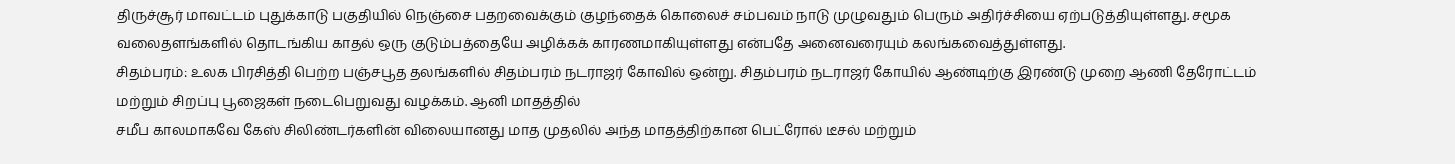திருச்சூர் மாவட்டம் புதுக்காடு பகுதியில் நெஞ்சை பதறவைக்கும் குழந்தைக் கொலைச் சம்பவம் நாடு முழுவதும் பெரும் அதிர்ச்சியை ஏற்படுத்தியுள்ளது. சமூக வலைதளங்களில் தொடங்கிய காதல் ஒரு குடும்பத்தையே அழிக்கக் காரணமாகியுள்ளது என்பதே அனைவரையும் கலங்கவைத்துள்ளது.
சிதம்பரம்: உலக பிரசித்தி பெற்ற பஞ்சபூத தலங்களில் சிதம்பரம் நடராஜர் கோவில் ஒன்று. சிதம்பரம் நடராஜர் கோயில் ஆண்டிற்கு இரண்டு முறை ஆணி தேரோட்டம் மற்றும் சிறப்பு பூஜைகள் நடைபெறுவது வழக்கம். ஆனி மாதத்தில்
சமீப காலமாகவே கேஸ் சிலிண்டர்களின் விலையானது மாத முதலில் அந்த மாதத்திற்கான பெட்ரோல் டீசல் மற்றும்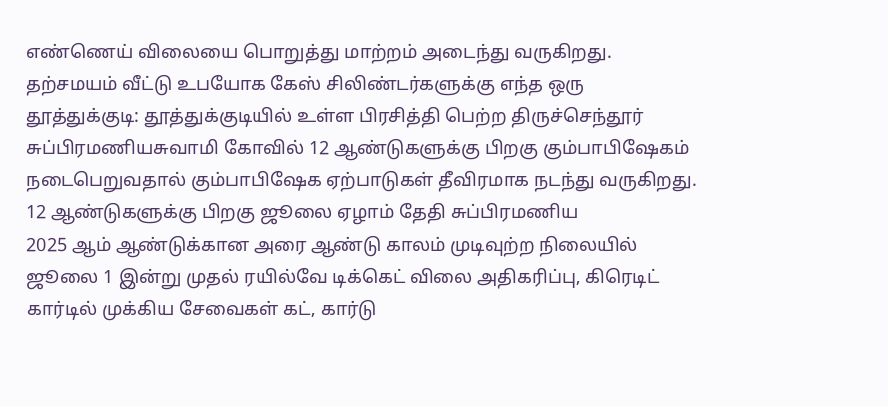எண்ணெய் விலையை பொறுத்து மாற்றம் அடைந்து வருகிறது. தற்சமயம் வீட்டு உபயோக கேஸ் சிலிண்டர்களுக்கு எந்த ஒரு
தூத்துக்குடி: தூத்துக்குடியில் உள்ள பிரசித்தி பெற்ற திருச்செந்தூர் சுப்பிரமணியசுவாமி கோவில் 12 ஆண்டுகளுக்கு பிறகு கும்பாபிஷேகம் நடைபெறுவதால் கும்பாபிஷேக ஏற்பாடுகள் தீவிரமாக நடந்து வருகிறது. 12 ஆண்டுகளுக்கு பிறகு ஜூலை ஏழாம் தேதி சுப்பிரமணிய
2025 ஆம் ஆண்டுக்கான அரை ஆண்டு காலம் முடிவுற்ற நிலையில் ஜூலை 1 இன்று முதல் ரயில்வே டிக்கெட் விலை அதிகரிப்பு, கிரெடிட் கார்டில் முக்கிய சேவைகள் கட், கார்டு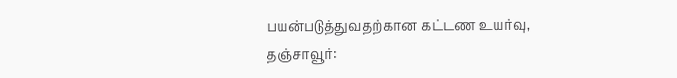பயன்படுத்துவதற்கான கட்டண உயர்வு,
தஞ்சாவூர்: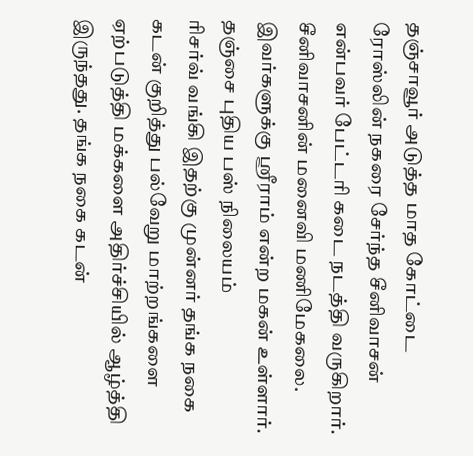தஞ்சாவூர் அடுத்த மாத கோட்டை ரோஸ்லின் நகரை சேர்ந்த சீனிவாசன் என்பவர் பேட்டரி கடை நடத்தி வருகிறார். சீனிவாசனின் மனைவி மணிமேகலை. இவர்களுக்கு ஸ்ரீராம் என்ற மகன் உள்ளார். தஞ்சை புதிய பஸ் நிலையம்
ரிசர்வ் வங்கி இதற்கு முன்னர் தங்க நகை கடன் குறித்து பல்வேறு மாற்றங்களை ஏற்படுத்தி மக்களை அதிர்ச்சியில் ஆழ்த்தி இருந்தது. தங்க நகை கடன்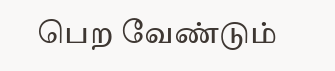பெற வேண்டும்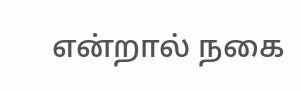என்றால் நகை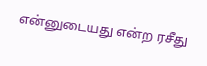என்னுடையது என்ற ரசீது